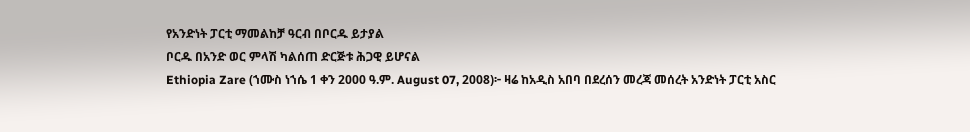የአንድነት ፓርቲ ማመልከቻ ዓርብ በቦርዱ ይታያል
ቦርዱ በአንድ ወር ምላሽ ካልሰጠ ድርጅቱ ሕጋዊ ይሆናል
Ethiopia Zare (ኀሙስ ነኀሴ 1 ቀን 2000 ዓ.ም. August 07, 2008)፦ ዛሬ ከአዲስ አበባ በደረሰን መረጃ መሰረት አንድነት ፓርቲ አስር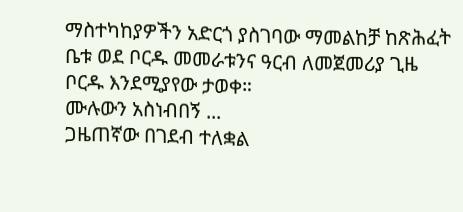ማስተካከያዎችን አድርጎ ያስገባው ማመልከቻ ከጽሕፈት ቤቱ ወደ ቦርዱ መመራቱንና ዓርብ ለመጀመሪያ ጊዜ ቦርዱ እንደሚያየው ታወቀ።
ሙሉውን አስነብበኝ ...
ጋዜጠኛው በገደብ ተለቋል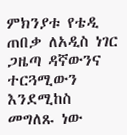ምክንያቱ የቴዲ ጠበቃ ለአዲስ ነገር ጋዜጣ ዳኛውንና ተርጓሚውን እንደሚከስ መግለጹ ነው